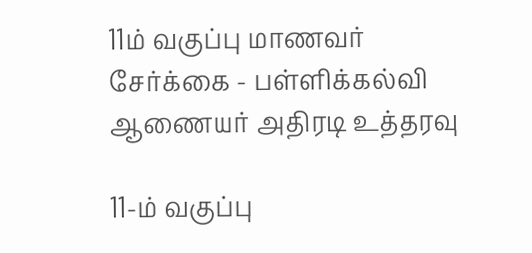11ம் வகுப்பு மாணவர் சேர்க்கை - பள்ளிக்கல்வி ஆணையர் அதிரடி உத்தரவு

11-ம் வகுப்பு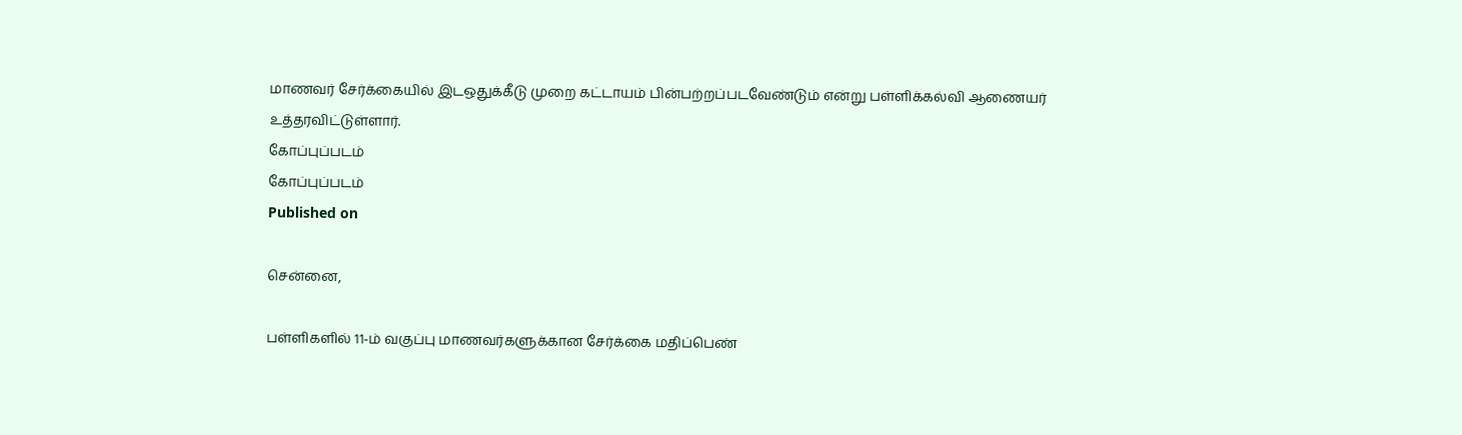மாணவர் சேர்க்கையில் இடஒதுக்கீடு முறை கட்டாயம் பின்பற்றப்படவேண்டும் என்று பள்ளிக்கல்வி ஆணையர் உத்தரவிட்டுள்ளார்.
கோப்புப்படம்
கோப்புப்படம்
Published on

சென்னை,

பள்ளிகளில் 11-ம் வகுப்பு மாணவர்களுக்கான சேர்க்கை மதிப்பெண்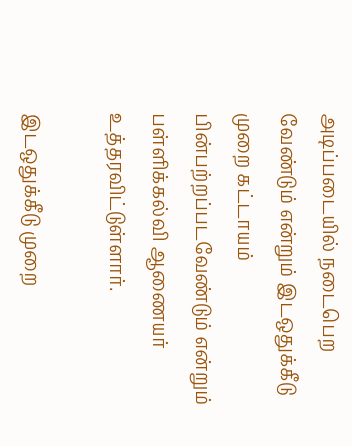அடிப்படையில் நடைபெற வேண்டும் என்றும் இடஒதுக்கீடு முறை கட்டாயம் பின்பற்றப்படவேண்டும் என்றும் பள்ளிக்கல்வி ஆணையர் உத்தரவிட்டுள்ளார்.

இடஒதுக்கீடு முறை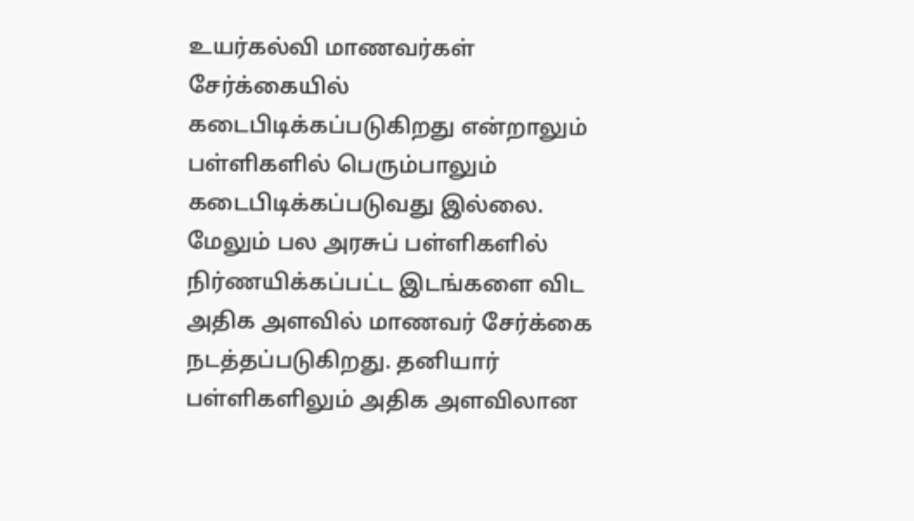உயர்கல்வி மாணவர்கள் சேர்க்கையில் கடைபிடிக்கப்படுகிறது என்றாலும் பள்ளிகளில் பெரும்பாலும் கடைபிடிக்கப்படுவது இல்லை. மேலும் பல அரசுப் பள்ளிகளில் நிர்ணயிக்கப்பட்ட இடங்களை விட அதிக அளவில் மாணவர் சேர்க்கை நடத்தப்படுகிறது. தனியார் பள்ளிகளிலும் அதிக அளவிலான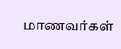மாணவர்கள்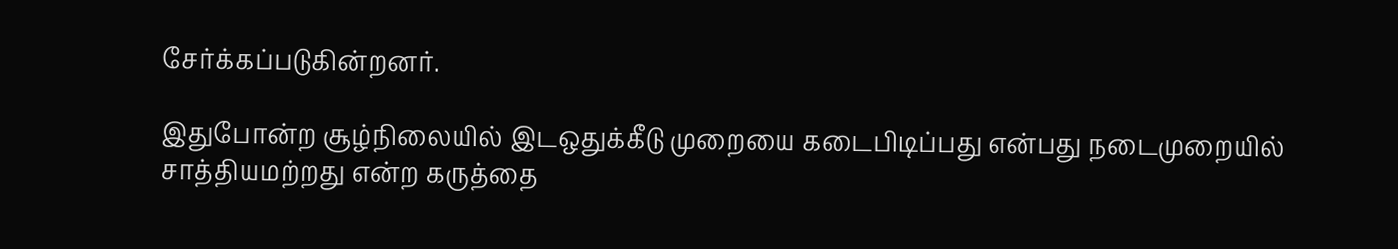சேர்க்கப்படுகின்றனர்.

இதுபோன்ற சூழ்நிலையில் இடஒதுக்கீடு முறையை கடைபிடிப்பது என்பது நடைமுறையில் சாத்தியமற்றது என்ற கருத்தை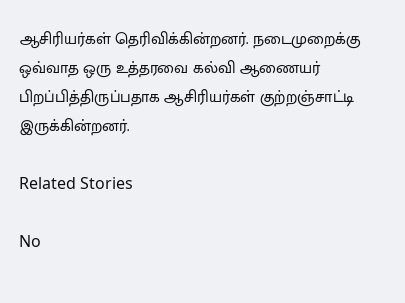ஆசிரியர்கள் தெரிவிக்கின்றனர். நடைமுறைக்கு ஒவ்வாத ஒரு உத்தரவை கல்வி ஆணையர் பிறப்பித்திருப்பதாக ஆசிரியர்கள் குற்றஞ்சாட்டி இருக்கின்றனர்.

Related Stories

No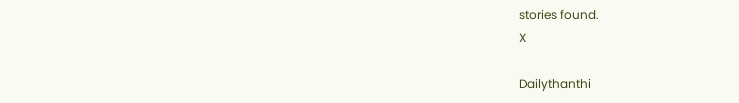stories found.
X

Dailythanthi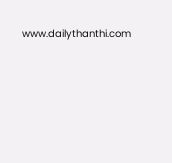www.dailythanthi.com